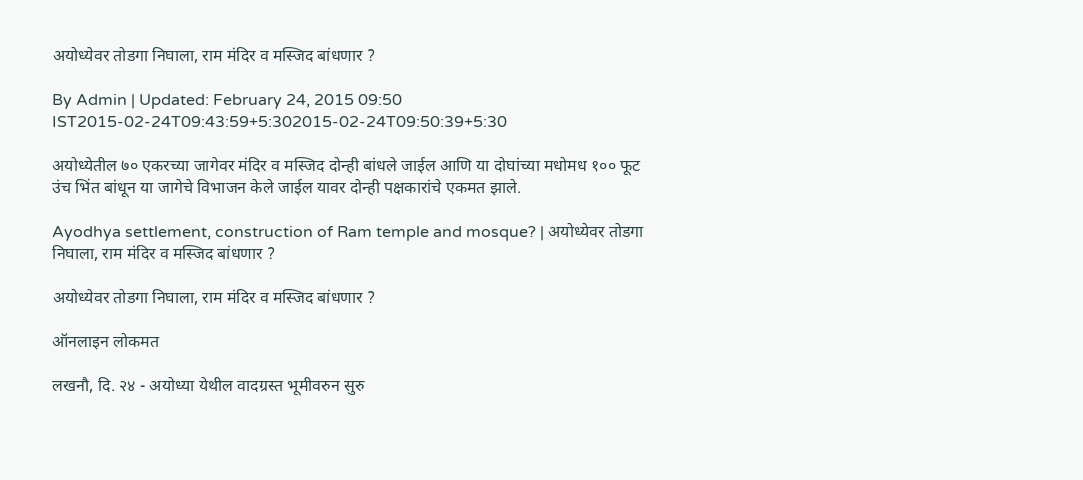अयोध्येवर तोडगा निघाला, राम मंदिर व मस्जिद बांधणार ?

By Admin | Updated: February 24, 2015 09:50 IST2015-02-24T09:43:59+5:302015-02-24T09:50:39+5:30

अयोध्येतील ७० एकरच्या जागेवर मंदिर व मस्जिद दोन्ही बांधले जाईल आणि या दोघांच्या मधोमध १०० फूट उंच भिंत बांधून या जागेचे विभाजन केले जाईल यावर दोन्ही पक्षकारांचे एकमत झाले.

Ayodhya settlement, construction of Ram temple and mosque? | अयोध्येवर तोडगा निघाला, राम मंदिर व मस्जिद बांधणार ?

अयोध्येवर तोडगा निघाला, राम मंदिर व मस्जिद बांधणार ?

ऑनलाइन लोकमत

लखनौ, दि. २४ - अयोध्या येथील वादग्रस्त भूमीवरुन सुरु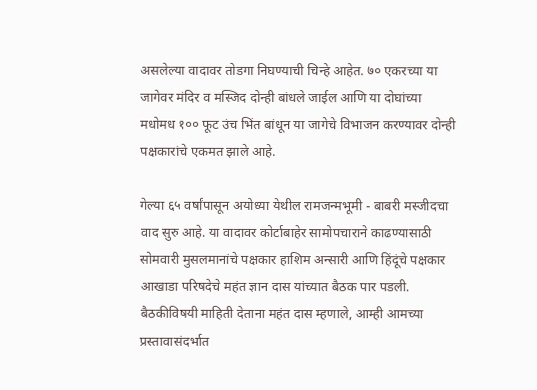असलेल्या वादावर तोडगा निघण्याची चिन्हे आहेत. ७० एकरच्या या जागेवर मंदिर व मस्जिद दोन्ही बांधले जाईल आणि या दोघांच्या मधोमध १०० फूट उंच भिंत बांधून या जागेचे विभाजन करण्यावर दोन्ही पक्षकारांचे एकमत झाले आहे.

गेल्या ६५ वर्षांपासून अयोध्या येथील रामजन्मभूमी - बाबरी मस्जीदचा वाद सुरु आहे. या वादावर कोर्टाबाहेर सामोपचाराने काढण्यासाठी सोमवारी मुसलमानांचे पक्षकार हाशिम अन्सारी आणि हिंदूंचे पक्षकार आखाडा परिषदेचे महंत ज्ञान दास यांच्यात बैठक पार पडली. बैठकीविषयी माहिती देताना महंत दास म्हणाले, आम्ही आमच्या प्रस्तावासंदर्भात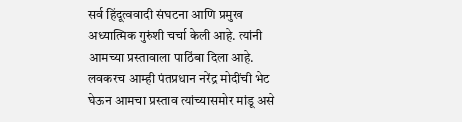सर्व हिंदूत्ववादी संघटना आणि प्रमुख अध्यात्मिक गुरुंशी चर्चा केली आहे. त्यांनी आमच्या प्रस्तावाला पाठिंबा दिला आहे. लवकरच आम्ही पंतप्रधान नरेंद्र मोदींची भेट घेऊन आमचा प्रस्ताव त्यांच्यासमोर मांडू असे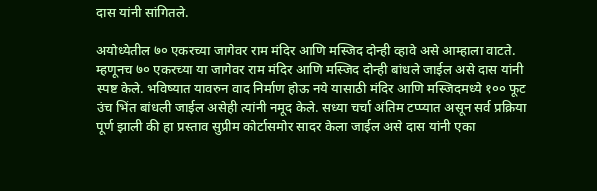दास यांनी सांगितले.

अयोध्येतील ७० एकरच्या जागेवर राम मंदिर आणि मस्जिद दोन्ही व्हावे असे आम्हाला वाटते. म्हणूनच ७० एकरच्या या जागेवर राम मंदिर आणि मस्जिद दोन्ही बांधले जाईल असे दास यांनी स्पष्ट केले. भविष्यात यावरुन वाद निर्माण होऊ नये यासाठी मंदिर आणि मस्जिदमध्ये १०० फूट उंच भिंत बांधली जाईल असेही त्यांनी नमूद केले. सध्या चर्चा अंतिम टप्प्यात असून सर्व प्रक्रिया पूर्ण झाली की हा प्रस्ताव सुप्रीम कोर्टासमोर सादर केला जाईल असे दास यांनी एका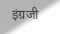इंग्रजी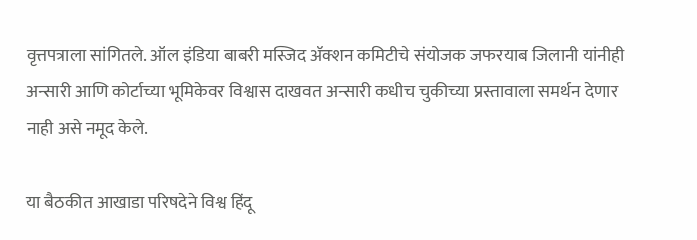वृत्तपत्राला सांगितले. ऑल इंडिया बाबरी मस्जिद ॲक्शन कमिटीचे संयोजक जफरयाब जिलानी यांनीही अन्सारी आणि कोर्टाच्या भूमिकेवर विश्वास दाखवत अन्सारी कधीच चुकीच्या प्रस्तावाला समर्थन देणार नाही असे नमूद केले.

या बैठकीत आखाडा परिषदेने विश्व हिंदू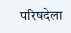परिषदेला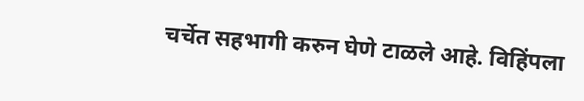चर्चेत सहभागी करुन घेणे टाळले आहे. विहिंपला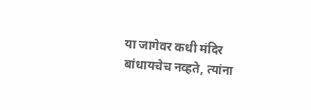या जागेवर कधी मंदिर बांधायचेच नव्हते, त्यांना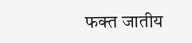फक्त जातीय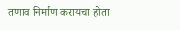तणाव निर्माण करायचा होता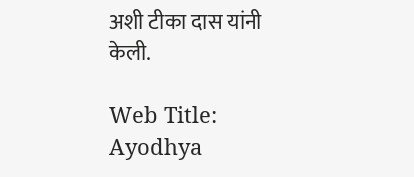अशी टीका दास यांनी केली.

Web Title: Ayodhya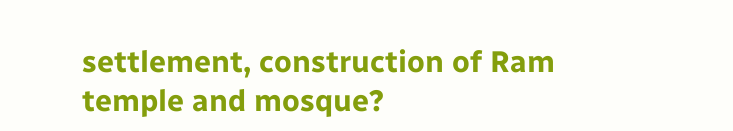settlement, construction of Ram temple and mosque?